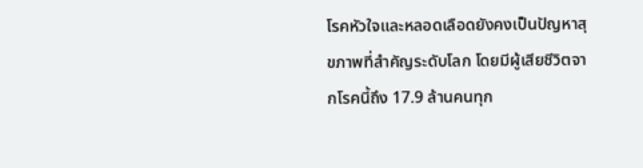โรคหัวใจและหลอดเลือดยังคงเป็นปัญหาสุขภาพที่สำคัญระดับโลก โดยมีผู้เสียชีวิตจากโรคนี้ถึง 17.9 ล้านคนทุก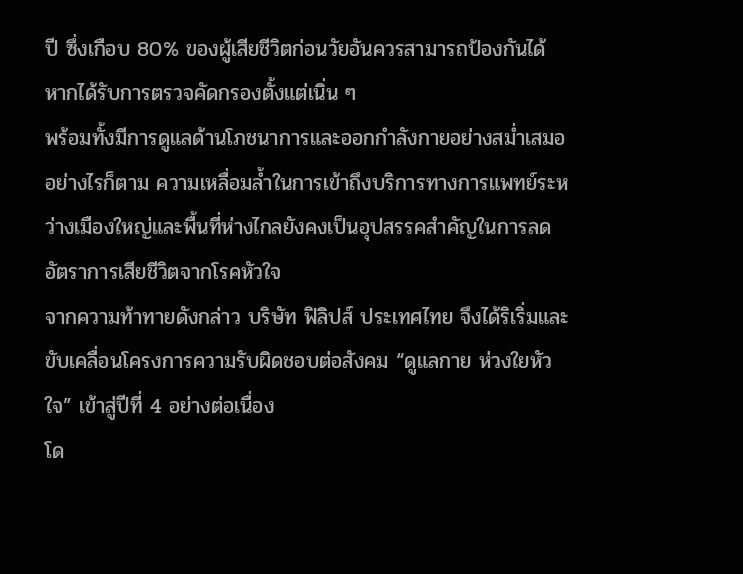ปี ซึ่งเกือบ 80% ของผู้เสียชีวิตก่อนวัยอันควรสามารถป้องกันได้ หากได้รับการตรวจคัดกรองตั้งแต่เนิ่น ๆ
พร้อมทั้งมีการดูแลด้านโภชนาการและออกกำลังกายอย่างสม่ำเสมอ อย่างไรก็ตาม ความเหลื่อมล้ำในการเข้าถึงบริการทางการแพทย์ระหว่างเมืองใหญ่และพื้นที่ห่างไกลยังคงเป็นอุปสรรคสำคัญในการลดอัตราการเสียชีวิตจากโรคหัวใจ
จากความท้าทายดังกล่าว บริษัท ฟิลิปส์ ประเทศไทย จึงได้ริเริ่มและขับเคลื่อนโครงการความรับผิดชอบต่อสังคม “ดูแลกาย ห่วงใยหัวใจ” เข้าสู่ปีที่ 4 อย่างต่อเนื่อง
โด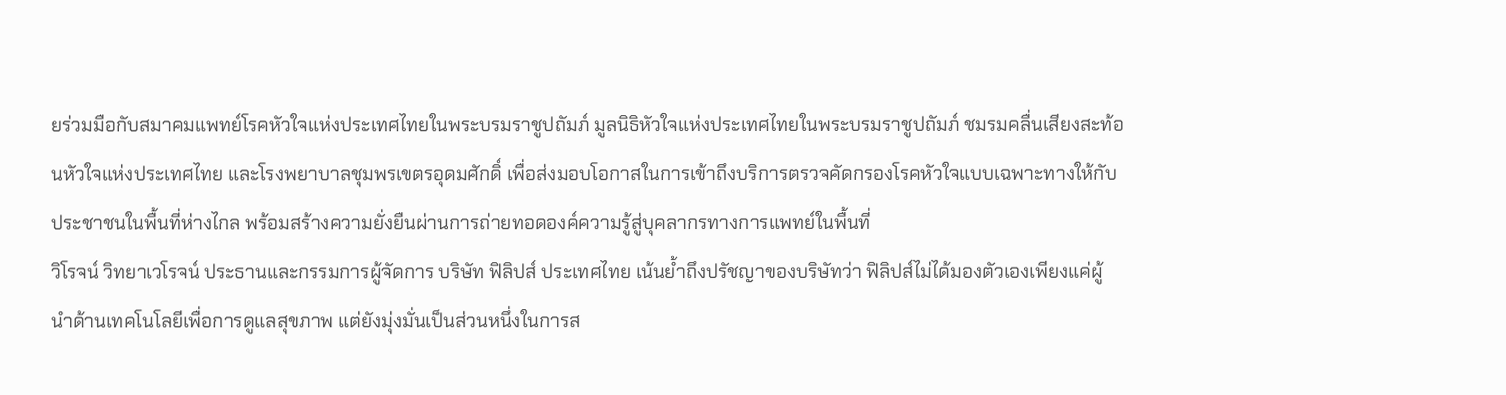ยร่วมมือกับสมาคมแพทย์โรคหัวใจแห่งประเทศไทยในพระบรมราชูปถัมภ์ มูลนิธิหัวใจแห่งประเทศไทยในพระบรมราชูปถัมภ์ ชมรมคลื่นเสียงสะท้อนหัวใจแห่งประเทศไทย และโรงพยาบาลชุมพรเขตรอุดมศักดิ์ เพื่อส่งมอบโอกาสในการเข้าถึงบริการตรวจคัดกรองโรคหัวใจแบบเฉพาะทางให้กับประชาชนในพื้นที่ห่างไกล พร้อมสร้างความยั่งยืนผ่านการถ่ายทอดองค์ความรู้สู่บุคลากรทางการแพทย์ในพื้นที่
วิโรจน์ วิทยาเวโรจน์ ประธานและกรรมการผู้จัดการ บริษัท ฟิลิปส์ ประเทศไทย เน้นย้ำถึงปรัชญาของบริษัทว่า ฟิลิปส์ไม่ได้มองตัวเองเพียงแค่ผู้นำด้านเทคโนโลยีเพื่อการดูแลสุขภาพ แต่ยังมุ่งมั่นเป็นส่วนหนึ่งในการส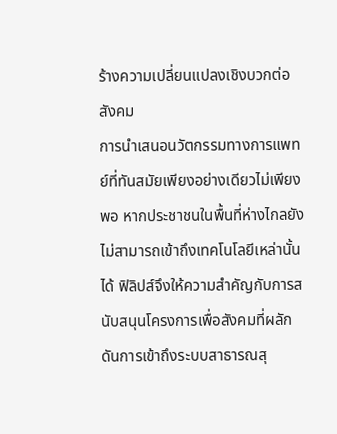ร้างความเปลี่ยนแปลงเชิงบวกต่อสังคม
การนำเสนอนวัตกรรมทางการแพทย์ที่ทันสมัยเพียงอย่างเดียวไม่เพียงพอ หากประชาชนในพื้นที่ห่างไกลยังไม่สามารถเข้าถึงเทคโนโลยีเหล่านั้นได้ ฟิลิปส์จึงให้ความสำคัญกับการสนับสนุนโครงการเพื่อสังคมที่ผลักดันการเข้าถึงระบบสาธารณสุ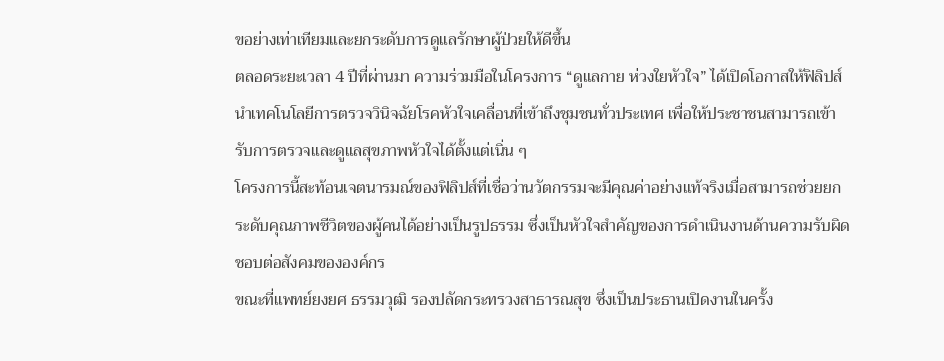ขอย่างเท่าเทียมและยกระดับการดูแลรักษาผู้ป่วยให้ดีขึ้น
ตลอดระยะเวลา 4 ปีที่ผ่านมา ความร่วมมือในโครงการ “ดูแลกาย ห่วงใยหัวใจ” ได้เปิดโอกาสให้ฟิลิปส์นำเทคโนโลยีการตรวจวินิจฉัยโรคหัวใจเคลื่อนที่เข้าถึงชุมชนทั่วประเทศ เพื่อให้ประชาชนสามารถเข้ารับการตรวจและดูแลสุขภาพหัวใจได้ตั้งแต่เนิ่น ๆ
โครงการนี้สะท้อนเจตนารมณ์ของฟิลิปส์ที่เชื่อว่านวัตกรรมจะมีคุณค่าอย่างแท้จริงเมื่อสามารถช่วยยกระดับคุณภาพชีวิตของผู้คนได้อย่างเป็นรูปธรรม ซึ่งเป็นหัวใจสำคัญของการดำเนินงานด้านความรับผิดชอบต่อสังคมขององค์กร
ขณะที่แพทย์ยงยศ ธรรมวุฒิ รองปลัดกระทรวงสาธารณสุข ซึ่งเป็นประธานเปิดงานในครั้ง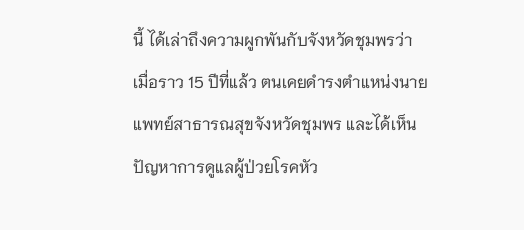นี้ ได้เล่าถึงความผูกพันกับจังหวัดชุมพรว่า เมื่อราว 15 ปีที่แล้ว ตนเคยดำรงตำแหน่งนายแพทย์สาธารณสุขจังหวัดชุมพร และได้เห็นปัญหาการดูแลผู้ป่วยโรคหัว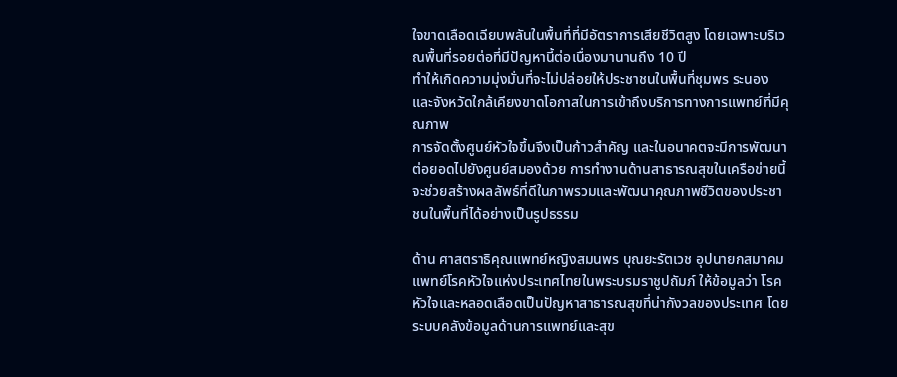ใจขาดเลือดเฉียบพลันในพื้นที่ที่มีอัตราการเสียชีวิตสูง โดยเฉพาะบริเวณพื้นที่รอยต่อที่มีปัญหานี้ต่อเนื่องมานานถึง 10 ปี
ทำให้เกิดความมุ่งมั่นที่จะไม่ปล่อยให้ประชาชนในพื้นที่ชุมพร ระนอง และจังหวัดใกล้เคียงขาดโอกาสในการเข้าถึงบริการทางการแพทย์ที่มีคุณภาพ
การจัดตั้งศูนย์หัวใจขึ้นจึงเป็นก้าวสำคัญ และในอนาคตจะมีการพัฒนาต่อยอดไปยังศูนย์สมองด้วย การทำงานด้านสาธารณสุขในเครือข่ายนี้จะช่วยสร้างผลลัพธ์ที่ดีในภาพรวมและพัฒนาคุณภาพชีวิตของประชาชนในพื้นที่ได้อย่างเป็นรูปธรรม

ด้าน ศาสตราธิคุณแพทย์หญิงสมนพร บุณยะรัตเวช อุปนายกสมาคมแพทย์โรคหัวใจแห่งประเทศไทยในพระบรมราชูปถัมภ์ ให้ข้อมูลว่า โรคหัวใจและหลอดเลือดเป็นปัญหาสาธารณสุขที่น่ากังวลของประเทศ โดยระบบคลังข้อมูลด้านการแพทย์และสุข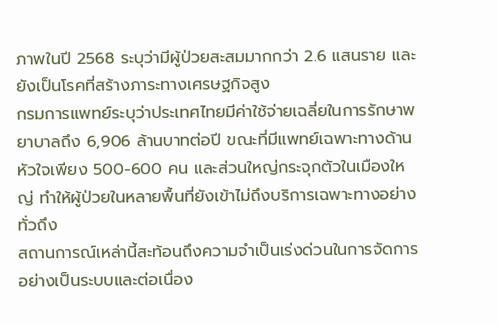ภาพในปี 2568 ระบุว่ามีผู้ป่วยสะสมมากกว่า 2.6 แสนราย และยังเป็นโรคที่สร้างภาระทางเศรษฐกิจสูง
กรมการแพทย์ระบุว่าประเทศไทยมีค่าใช้จ่ายเฉลี่ยในการรักษาพยาบาลถึง 6,906 ล้านบาทต่อปี ขณะที่มีแพทย์เฉพาะทางด้านหัวใจเพียง 500-600 คน และส่วนใหญ่กระจุกตัวในเมืองใหญ่ ทำให้ผู้ป่วยในหลายพื้นที่ยังเข้าไม่ถึงบริการเฉพาะทางอย่างทั่วถึง
สถานการณ์เหล่านี้สะท้อนถึงความจำเป็นเร่งด่วนในการจัดการอย่างเป็นระบบและต่อเนื่อง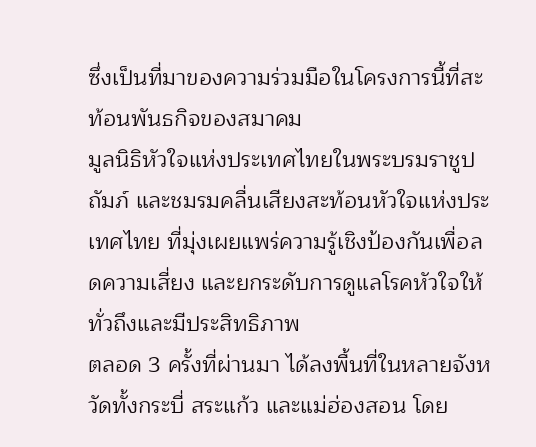ซึ่งเป็นที่มาของความร่วมมือในโครงการนี้ที่สะท้อนพันธกิจของสมาคม
มูลนิธิหัวใจแห่งประเทศไทยในพระบรมราชูปถัมภ์ และชมรมคลื่นเสียงสะท้อนหัวใจแห่งประเทศไทย ที่มุ่งเผยแพร่ความรู้เชิงป้องกันเพื่อลดความเสี่ยง และยกระดับการดูแลโรคหัวใจให้ทั่วถึงและมีประสิทธิภาพ
ตลอด 3 ครั้งที่ผ่านมา ได้ลงพื้นที่ในหลายจังหวัดทั้งกระบี่ สระแก้ว และแม่ฮ่องสอน โดย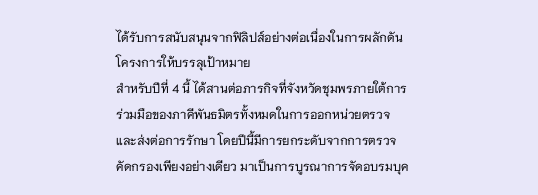ได้รับการสนับสนุนจากฟิลิปส์อย่างต่อเนื่องในการผลักดันโครงการให้บรรลุเป้าหมาย
สำหรับปีที่ 4 นี้ ได้สานต่อภารกิจที่จังหวัดชุมพรภายใต้การร่วมมือของภาคีพันธมิตรทั้งหมดในการออกหน่วยตรวจและส่งต่อการรักษา โดยปีนี้มีการยกระดับจากการตรวจคัดกรองเพียงอย่างเดียว มาเป็นการบูรณาการจัดอบรมบุค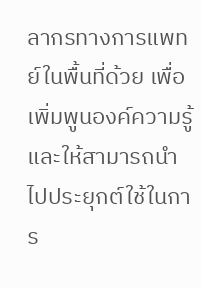ลากรทางการแพทย์ในพื้นที่ด้วย เพื่อเพิ่มพูนองค์ความรู้และให้สามารถนำไปประยุกต์ใช้ในการ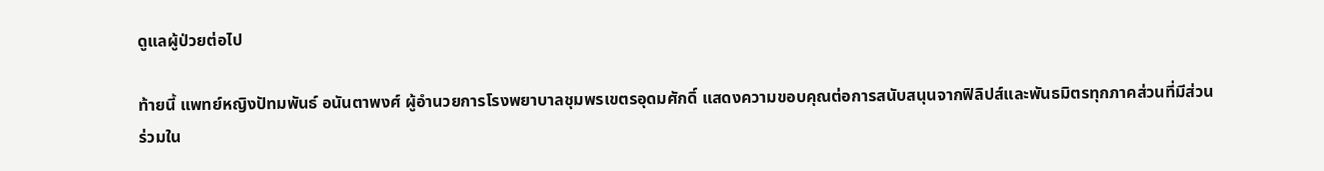ดูแลผู้ป่วยต่อไป

ท้ายนี้ แพทย์หญิงปัทมพันธ์ อนันตาพงศ์ ผู้อำนวยการโรงพยาบาลชุมพรเขตรอุดมศักดิ์ แสดงความขอบคุณต่อการสนับสนุนจากฟิลิปส์และพันธมิตรทุกภาคส่วนที่มีส่วนร่วมใน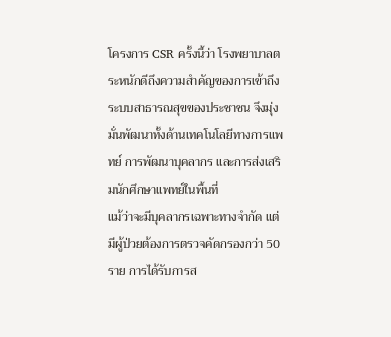โครงการ CSR ครั้งนี้ว่า โรงพยาบาลตระหนักดีถึงความสำคัญของการเข้าถึงระบบสาธารณสุขของประชาชน จึงมุ่งมั่นพัฒนาทั้งด้านเทคโนโลยีทางการแพทย์ การพัฒนาบุคลากร และการส่งเสริมนักศึกษาแพทย์ในพื้นที่
แม้ว่าจะมีบุคลากรเฉพาะทางจำกัด แต่มีผู้ป่วยต้องการตรวจคัดกรองกว่า 50 ราย การได้รับการส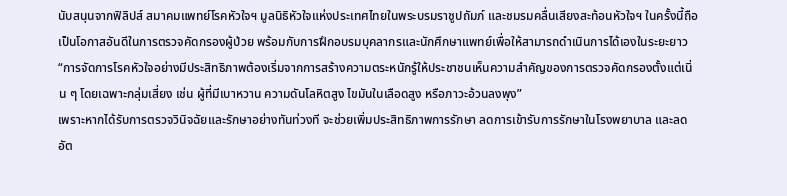นับสนุนจากฟิลิปส์ สมาคมแพทย์โรคหัวใจฯ มูลนิธิหัวใจแห่งประเทศไทยในพระบรมราชูปถัมภ์ และชมรมคลื่นเสียงสะท้อนหัวใจฯ ในครั้งนี้ถือเป็นโอกาสอันดีในการตรวจคัดกรองผู้ป่วย พร้อมกับการฝึกอบรมบุคลากรและนักศึกษาแพทย์เพื่อให้สามารถดำเนินการได้เองในระยะยาว
“การจัดการโรคหัวใจอย่างมีประสิทธิภาพต้องเริ่มจากการสร้างความตระหนักรู้ให้ประชาชนเห็นความสำคัญของการตรวจคัดกรองตั้งแต่เนิ่น ๆ โดยเฉพาะกลุ่มเสี่ยง เช่น ผู้ที่มีเบาหวาน ความดันโลหิตสูง ไขมันในเลือดสูง หรือภาวะอ้วนลงพุง”
เพราะหากได้รับการตรวจวินิจฉัยและรักษาอย่างทันท่วงที จะช่วยเพิ่มประสิทธิภาพการรักษา ลดการเข้ารับการรักษาในโรงพยาบาล และลดอัต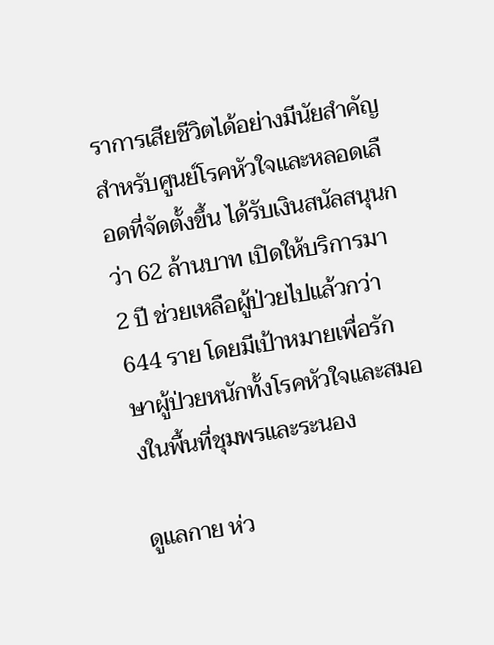ราการเสียชีวิตได้อย่างมีนัยสำคัญ
สำหรับศูนย์โรคหัวใจและหลอดเลือดที่จัดตั้งขึ้น ได้รับเงินสนัลสนุนกว่า 62 ล้านบาท เปิดให้บริการมา 2 ปี ช่วยเหลือผู้ป่วยไปแล้วกว่า 644 ราย โดยมีเป้าหมายเพื่อรักษาผู้ป่วยหนักทั้งโรคหัวใจและสมองในพื้นที่ชุมพรและระนอง

ดูแลกาย ห่ว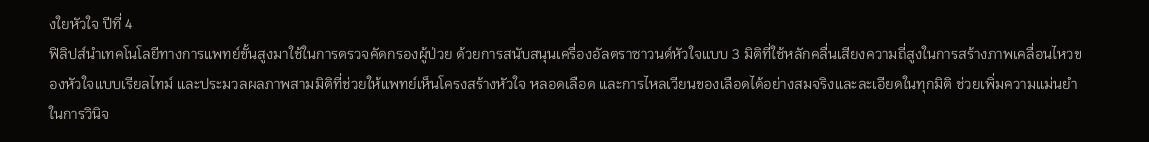งใยหัวใจ ปีที่ 4
ฟิลิปส์นำเทคโนโลยีทางการแพทย์ขั้นสูงมาใช้ในการตรวจคัดกรองผู้ป่วย ด้วยการสนับสนุนเครื่องอัลตราซาวนด์หัวใจแบบ 3 มิติที่ใช้หลักคลื่นเสียงความถี่สูงในการสร้างภาพเคลื่อนไหวของหัวใจแบบเรียลไทม์ และประมวลผลภาพสามมิติที่ช่วยให้แพทย์เห็นโครงสร้างหัวใจ หลอดเลือด และการไหลเวียนของเลือดได้อย่างสมจริงและละเอียดในทุกมิติ ช่วยเพิ่มความแม่นยำในการวินิจ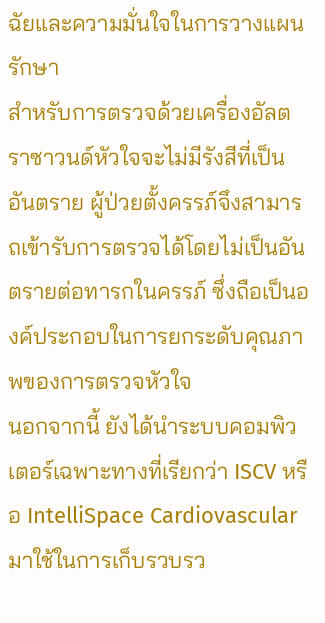ฉัยและความมั่นใจในการวางแผนรักษา
สำหรับการตรวจด้วยเครื่องอัลตราซาวนด์หัวใจจะไม่มีรังสีที่เป็นอันตราย ผู้ป่วยตั้งครรภ์จึงสามารถเข้ารับการตรวจได้โดยไม่เป็นอันตรายต่อทารกในครรภ์ ซึ่งถือเป็นองค์ประกอบในการยกระดับคุณภาพของการตรวจหัวใจ
นอกจากนี้ ยังได้นำระบบคอมพิวเตอร์เฉพาะทางที่เรียกว่า ISCV หรือ IntelliSpace Cardiovascular มาใช้ในการเก็บรวบรว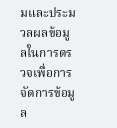มและประมวลผลข้อมูลในการตรวจเพื่อการจัดการข้อมูล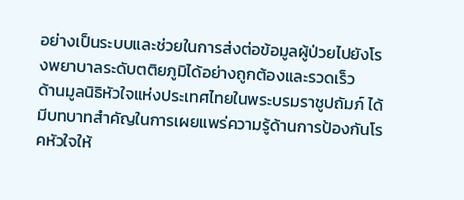อย่างเป็นระบบและช่วยในการส่งต่อข้อมูลผู้ป่วยไปยังโรงพยาบาลระดับตติยภูมิได้อย่างถูกต้องและรวดเร็ว
ด้านมูลนิธิหัวใจแห่งประเทศไทยในพระบรมราชูปถัมภ์ ได้มีบทบาทสำคัญในการเผยแพร่ความรู้ด้านการป้องกันโรคหัวใจให้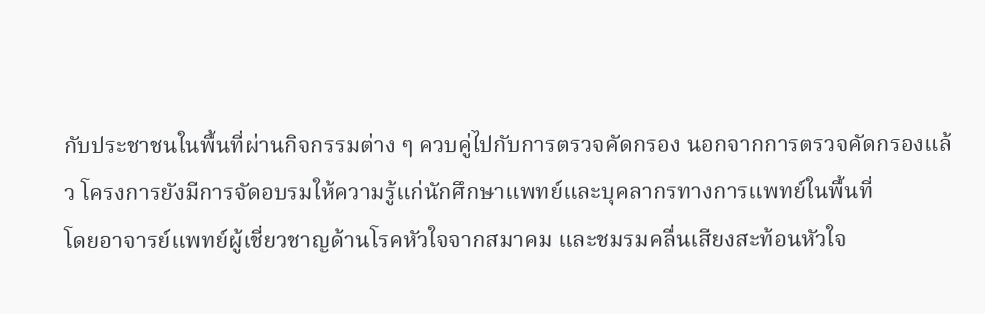กับประชาชนในพื้นที่ผ่านกิจกรรมต่าง ๆ ควบคู่ไปกับการตรวจคัดกรอง นอกจากการตรวจคัดกรองแล้ว โครงการยังมีการจัดอบรมให้ความรู้แก่นักศึกษาแพทย์และบุคลากรทางการแพทย์ในพื้นที่
โดยอาจารย์แพทย์ผู้เชี่ยวชาญด้านโรคหัวใจจากสมาคม และชมรมคลื่นเสียงสะท้อนหัวใจ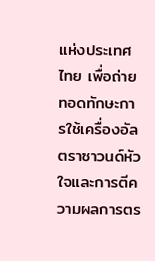แห่งประเทศไทย เพื่อถ่ายทอดทักษะการใช้เครื่องอัลตราซาวนด์หัวใจและการตีความผลการตร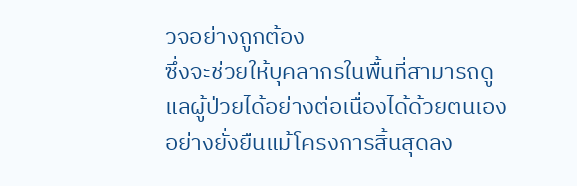วจอย่างถูกต้อง
ซึ่งจะช่วยให้บุคลากรในพื้นที่สามารถดูแลผู้ป่วยได้อย่างต่อเนื่องได้ด้วยตนเองอย่างยั่งยืนแม้โครงการสิ้นสุดลง